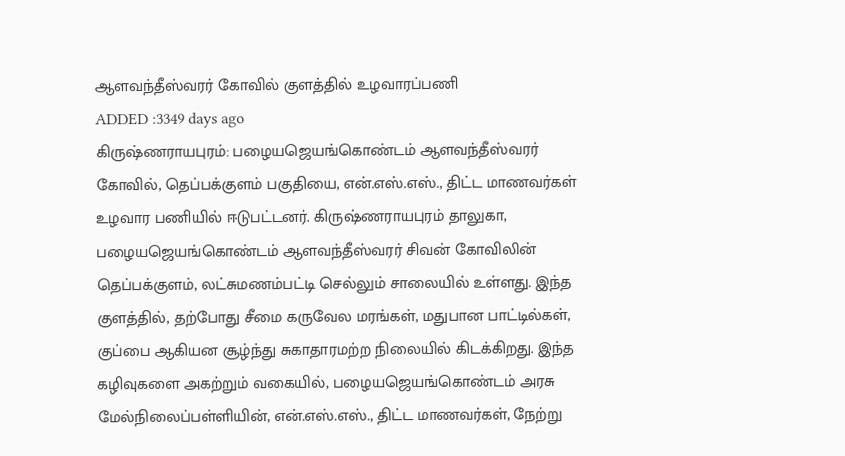ஆளவந்தீஸ்வரர் கோவில் குளத்தில் உழவாரப்பணி
ADDED :3349 days ago
கிருஷ்ணராயபுரம்: பழையஜெயங்கொண்டம் ஆளவந்தீஸ்வரர் கோவில், தெப்பக்குளம் பகுதியை, என்.எஸ்.எஸ்., திட்ட மாணவர்கள் உழவார பணியில் ஈடுபட்டனர். கிருஷ்ணராயபுரம் தாலுகா, பழையஜெயங்கொண்டம் ஆளவந்தீஸ்வரர் சிவன் கோவிலின் தெப்பக்குளம், லட்சுமணம்பட்டி செல்லும் சாலையில் உள்ளது. இந்த குளத்தில், தற்போது சீமை கருவேல மரங்கள், மதுபான பாட்டில்கள், குப்பை ஆகியன சூழ்ந்து சுகாதாரமற்ற நிலையில் கிடக்கிறது. இந்த கழிவுகளை அகற்றும் வகையில், பழையஜெயங்கொண்டம் அரசு மேல்நிலைப்பள்ளியின், என்.எஸ்.எஸ்., திட்ட மாணவர்கள், நேற்று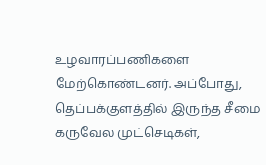உழவாரப்பணிகளை மேற்கொண்டனர். அப்போது, தெப்பக்குளத்தில் இருந்த சீமை கருவேல முட்செடிகள்,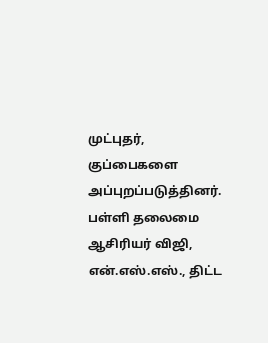முட்புதர், குப்பைகளை அப்புறப்படுத்தினர். பள்ளி தலைமை ஆசிரியர் விஜி, என்.எஸ்.எஸ்., திட்ட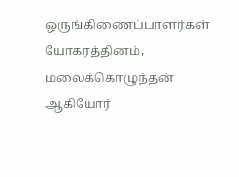ஒருங்கிணைப்பாளர்கள் யோகரத்தினம், மலைக்கொழுந்தன் ஆகியோர்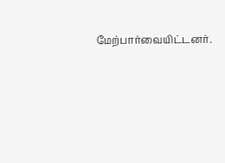மேற்பார்வையிட்டனர்.